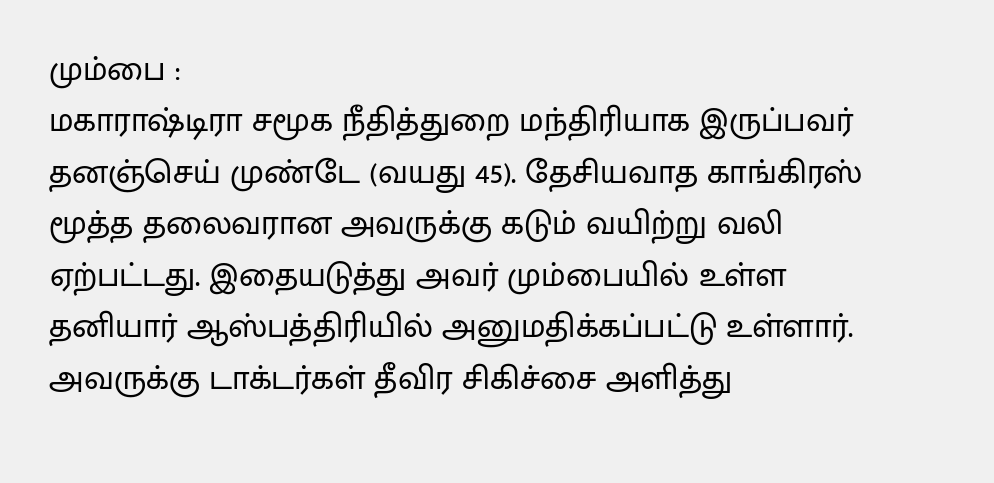மும்பை :
மகாராஷ்டிரா சமூக நீதித்துறை மந்திரியாக இருப்பவர் தனஞ்செய் முண்டே (வயது 45). தேசியவாத காங்கிரஸ் மூத்த தலைவரான அவருக்கு கடும் வயிற்று வலி ஏற்பட்டது. இதையடுத்து அவர் மும்பையில் உள்ள தனியார் ஆஸ்பத்திரியில் அனுமதிக்கப்பட்டு உள்ளார்.
அவருக்கு டாக்டர்கள் தீவிர சிகிச்சை அளித்து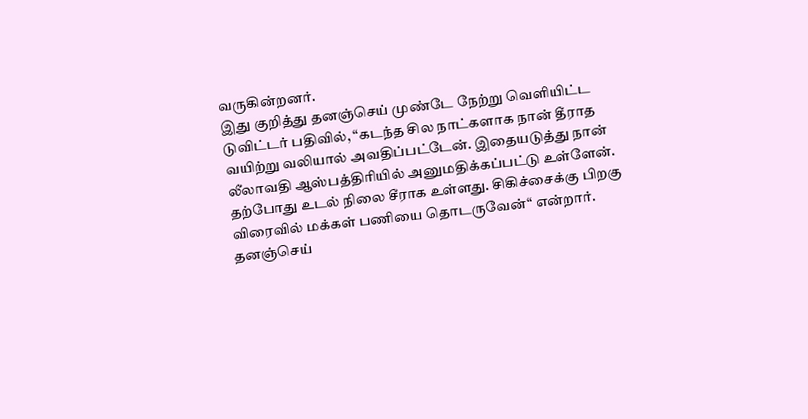வருகின்றனர்.
இது குறித்து தனஞ்செய் முண்டே நேற்று வெளியிட்ட டுவிட்டர் பதிவில், “கடந்த சில நாட்களாக நான் தீராத வயிற்று வலியால் அவதிப்பட்டேன். இதையடுத்து நான் லீலாவதி ஆஸ்பத்திரியில் அனுமதிக்கப்பட்டு உள்ளேன். தற்போது உடல் நிலை சீராக உள்ளது. சிகிச்சைக்கு பிறகு விரைவில் மக்கள் பணியை தொடருவேன்“ என்றார்.
தனஞ்செய்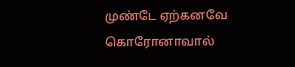முண்டே ஏற்கனவே கொரோனாவால்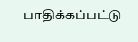பாதிக்கப்பட்டு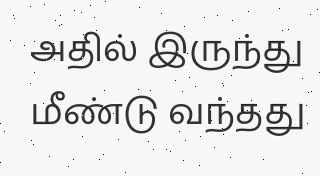அதில் இருந்து மீண்டு வந்தது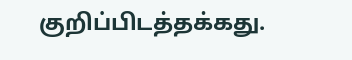குறிப்பிடத்தக்கது.